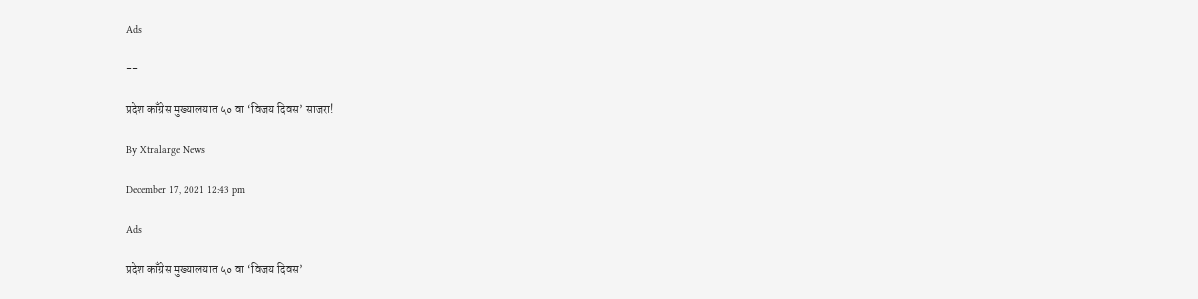Ads

--

प्रदेश काँग्रेस मुख्यालयात ५० वा ‘विजय दिवस’ साजरा!

By Xtralarge News

December 17, 2021 12:43 pm

Ads

प्रदेश काँग्रेस मुख्यालयात ५० वा ‘विजय दिवस’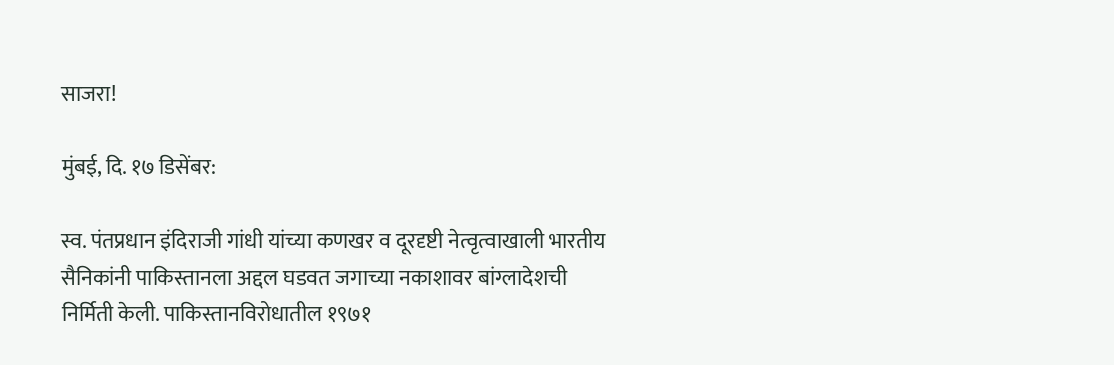साजरा!

मुंबई, दि. १७ डिसेंबर:

स्व. पंतप्रधान इंदिराजी गांधी यांच्या कणखर व दूरदृष्टी नेत्वृत्वाखाली भारतीय सैनिकांनी पाकिस्तानला अद्दल घडवत जगाच्या नकाशावर बांग्लादेशची निर्मिती केली. पाकिस्तानविरोधातील १९७१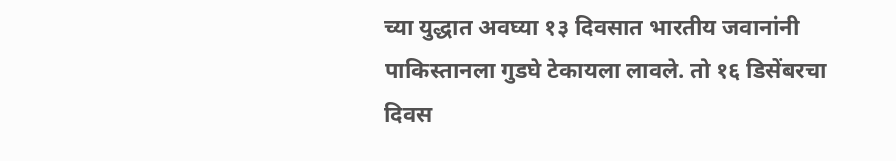च्या युद्धात अवघ्या १३ दिवसात भारतीय जवानांनी पाकिस्तानला गुडघे टेकायला लावले. तो १६ डिसेंबरचा दिवस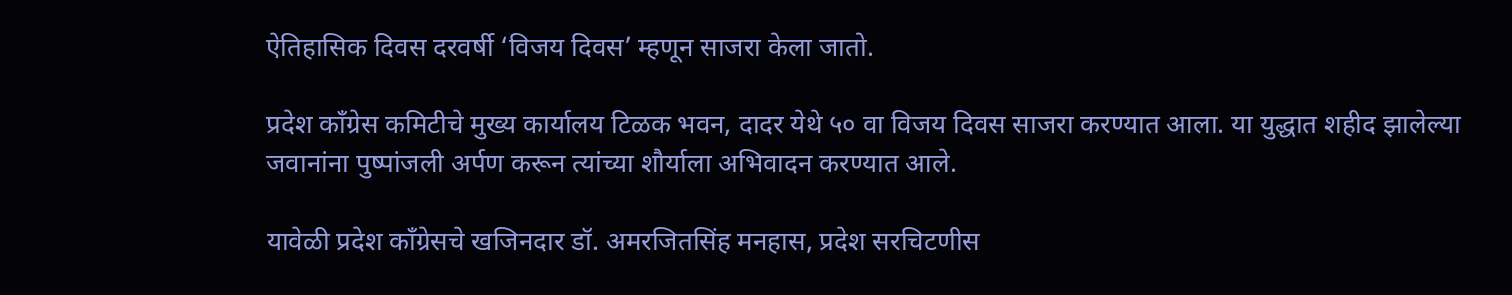ऐतिहासिक दिवस दरवर्षी ‘विजय दिवस’ म्हणून साजरा केला जातो.

प्रदेश काँग्रेस कमिटीचे मुख्य कार्यालय टिळक भवन, दादर येथे ५० वा विजय दिवस साजरा करण्यात आला. या युद्धात शहीद झालेल्या जवानांना पुष्पांजली अर्पण करून त्यांच्या शौर्याला अभिवादन करण्यात आले.

यावेळी प्रदेश काँग्रेसचे खजिनदार डॉ. अमरजितसिंह मनहास, प्रदेश सरचिटणीस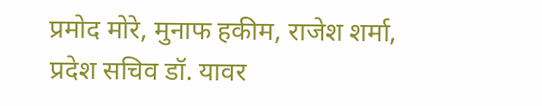प्रमोद मोरे, मुनाफ हकीम, राजेश शर्मा, प्रदेश सचिव डॉ. यावर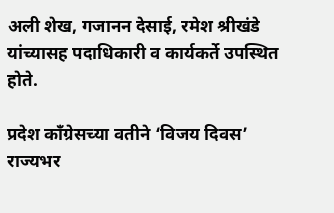अली शेख, गजानन देसाई, रमेश श्रीखंडे यांच्यासह पदाधिकारी व कार्यकर्ते उपस्थित होते.

प्रदेश काँग्रेसच्या वतीने ‘विजय दिवस’ राज्यभर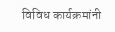विविध कार्यक्रमांनी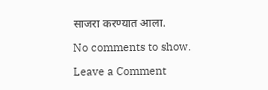साजरा करण्यात आला.

No comments to show.

Leave a Comment